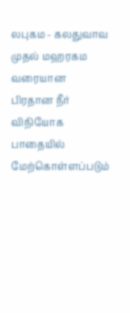லபுகம - கலதுவாவ முதல் மஹரகம வரையான பிரதான நீர் விநியோக பாதையில் மேற்கொள்ளப்படும்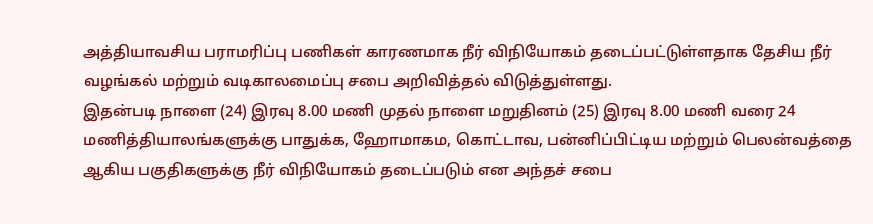அத்தியாவசிய பராமரிப்பு பணிகள் காரணமாக நீர் விநியோகம் தடைப்பட்டுள்ளதாக தேசிய நீர் வழங்கல் மற்றும் வடிகாலமைப்பு சபை அறிவித்தல் விடுத்துள்ளது.
இதன்படி நாளை (24) இரவு 8.00 மணி முதல் நாளை மறுதினம் (25) இரவு 8.00 மணி வரை 24 மணித்தியாலங்களுக்கு பாதுக்க, ஹோமாகம, கொட்டாவ, பன்னிப்பிட்டிய மற்றும் பெலன்வத்தை ஆகிய பகுதிகளுக்கு நீர் விநியோகம் தடைப்படும் என அந்தச் சபை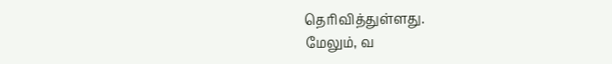தெரிவித்துள்ளது.
மேலும், வ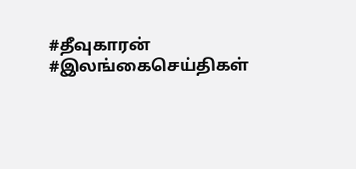#தீவுகாரன் #இலங்கைசெய்திகள்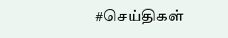#செய்திகள்